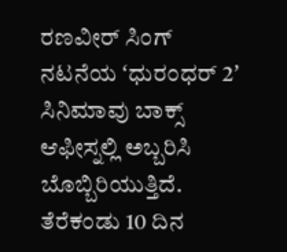ರಣವೀರ್ ಸಿಂಗ್ ನಟನೆಯ ʻಧುರಂಧರ್ 2ʼ ಸಿನಿಮಾವು ಬಾಕ್ಸ್ ಆಫೀಸ್ನಲ್ಲಿ ಅಬ್ಬರಿಸಿ ಬೊಬ್ಬಿರಿಯುತ್ತಿದೆ. ತೆರೆಕಂಡು 10 ದಿನ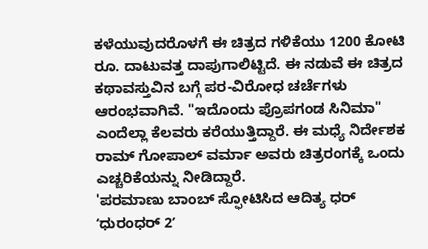ಕಳೆಯುವುದರೊಳಗೆ ಈ ಚಿತ್ರದ ಗಳಿಕೆಯು 1200 ಕೋಟಿ ರೂ. ದಾಟುವತ್ತ ದಾಪುಗಾಲಿಟ್ಟಿದೆ. ಈ ನಡುವೆ ಈ ಚಿತ್ರದ ಕಥಾವಸ್ತುವಿನ ಬಗ್ಗೆ ಪರ-ವಿರೋಧ ಚರ್ಚೆಗಳು ಆರಂಭವಾಗಿವೆ. "ಇದೊಂದು ಪ್ರೊಪಗಂಡ ಸಿನಿಮಾ" ಎಂದೆಲ್ಲಾ ಕೆಲವರು ಕರೆಯುತ್ತಿದ್ದಾರೆ. ಈ ಮಧ್ಯೆ ನಿರ್ದೇಶಕ ರಾಮ್ ಗೋಪಾಲ್ ವರ್ಮಾ ಅವರು ಚಿತ್ರರಂಗಕ್ಕೆ ಒಂದು ಎಚ್ಚರಿಕೆಯನ್ನು ನೀಡಿದ್ದಾರೆ.
'ಪರಮಾಣು ಬಾಂಬ್ ಸ್ಫೋಟಿಸಿದ ಆದಿತ್ಯ ಧರ್
ʻಧುರಂಧರ್ 2ʼ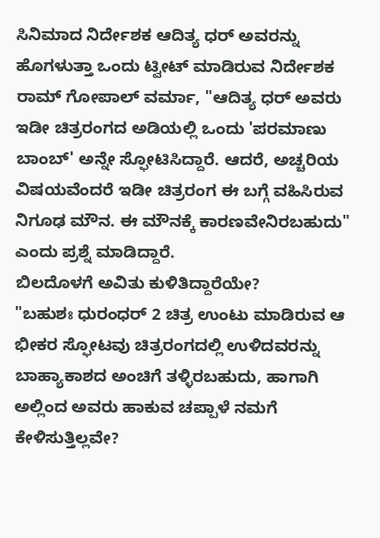ಸಿನಿಮಾದ ನಿರ್ದೇಶಕ ಆದಿತ್ಯ ಧರ್ ಅವರನ್ನು ಹೊಗಳುತ್ತಾ ಒಂದು ಟ್ವೀಟ್ ಮಾಡಿರುವ ನಿರ್ದೇಶಕ ರಾಮ್ ಗೋಪಾಲ್ ವರ್ಮಾ, "ಆದಿತ್ಯ ಧರ್ ಅವರು ಇಡೀ ಚಿತ್ರರಂಗದ ಅಡಿಯಲ್ಲಿ ಒಂದು 'ಪರಮಾಣು ಬಾಂಬ್' ಅನ್ನೇ ಸ್ಫೋಟಿಸಿದ್ದಾರೆ. ಆದರೆ, ಅಚ್ಚರಿಯ ವಿಷಯವೆಂದರೆ ಇಡೀ ಚಿತ್ರರಂಗ ಈ ಬಗ್ಗೆ ವಹಿಸಿರುವ ನಿಗೂಢ ಮೌನ. ಈ ಮೌನಕ್ಕೆ ಕಾರಣವೇನಿರಬಹುದು" ಎಂದು ಪ್ರಶ್ನೆ ಮಾಡಿದ್ದಾರೆ.
ಬಿಲದೊಳಗೆ ಅವಿತು ಕುಳಿತಿದ್ದಾರೆಯೇ?
"ಬಹುಶಃ ಧುರಂಧರ್ 2 ಚಿತ್ರ ಉಂಟು ಮಾಡಿರುವ ಆ ಭೀಕರ ಸ್ಫೋಟವು ಚಿತ್ರರಂಗದಲ್ಲಿ ಉಳಿದವರನ್ನು ಬಾಹ್ಯಾಕಾಶದ ಅಂಚಿಗೆ ತಳ್ಳಿರಬಹುದು, ಹಾಗಾಗಿ ಅಲ್ಲಿಂದ ಅವರು ಹಾಕುವ ಚಪ್ಪಾಳೆ ನಮಗೆ ಕೇಳಿಸುತ್ತಿಲ್ಲವೇ?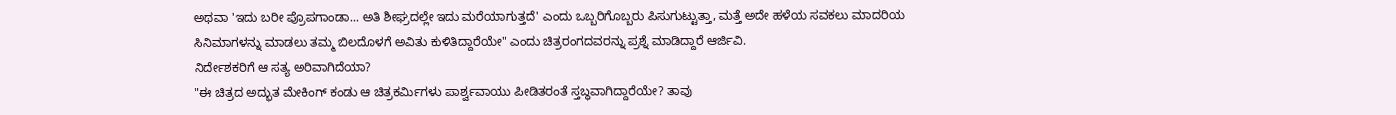ಅಥವಾ 'ಇದು ಬರೀ ಪ್ರೊಪಗಾಂಡಾ... ಅತಿ ಶೀಘ್ರದಲ್ಲೇ ಇದು ಮರೆಯಾಗುತ್ತದೆ' ಎಂದು ಒಬ್ಬರಿಗೊಬ್ಬರು ಪಿಸುಗುಟ್ಟುತ್ತಾ, ಮತ್ತೆ ಅದೇ ಹಳೆಯ ಸವಕಲು ಮಾದರಿಯ ಸಿನಿಮಾಗಳನ್ನು ಮಾಡಲು ತಮ್ಮ ಬಿಲದೊಳಗೆ ಅವಿತು ಕುಳಿತಿದ್ದಾರೆಯೇ" ಎಂದು ಚಿತ್ರರಂಗದವರನ್ನು ಪ್ರಶ್ನೆ ಮಾಡಿದ್ದಾರೆ ಆರ್ಜಿವಿ.
ನಿರ್ದೇಶಕರಿಗೆ ಆ ಸತ್ಯ ಅರಿವಾಗಿದೆಯಾ?
"ಈ ಚಿತ್ರದ ಅದ್ಭುತ ಮೇಕಿಂಗ್ ಕಂಡು ಆ ಚಿತ್ರಕರ್ಮಿಗಳು ಪಾರ್ಶ್ವವಾಯು ಪೀಡಿತರಂತೆ ಸ್ತಬ್ಧವಾಗಿದ್ದಾರೆಯೇ? ತಾವು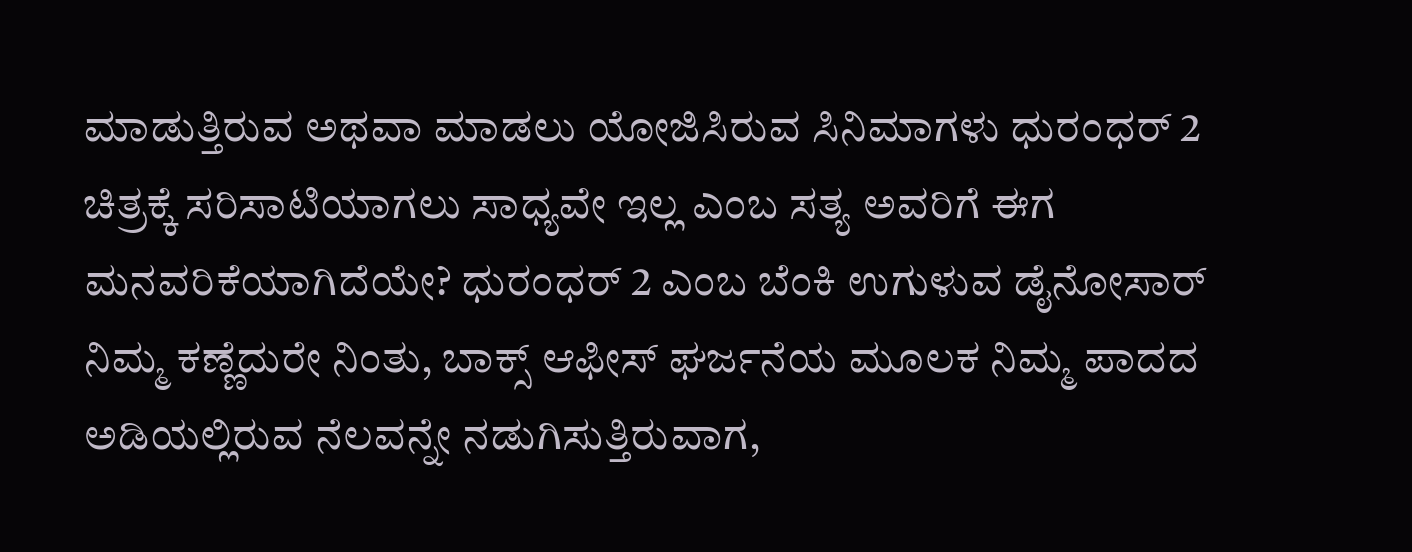ಮಾಡುತ್ತಿರುವ ಅಥವಾ ಮಾಡಲು ಯೋಜಿಸಿರುವ ಸಿನಿಮಾಗಳು ಧುರಂಧರ್ 2 ಚಿತ್ರಕ್ಕೆ ಸರಿಸಾಟಿಯಾಗಲು ಸಾಧ್ಯವೇ ಇಲ್ಲ ಎಂಬ ಸತ್ಯ ಅವರಿಗೆ ಈಗ ಮನವರಿಕೆಯಾಗಿದೆಯೇ? ಧುರಂಧರ್ 2 ಎಂಬ ಬೆಂಕಿ ಉಗುಳುವ ಡೈನೋಸಾರ್ ನಿಮ್ಮ ಕಣ್ಣೆದುರೇ ನಿಂತು, ಬಾಕ್ಸ್ ಆಫೀಸ್ ಘರ್ಜನೆಯ ಮೂಲಕ ನಿಮ್ಮ ಪಾದದ ಅಡಿಯಲ್ಲಿರುವ ನೆಲವನ್ನೇ ನಡುಗಿಸುತ್ತಿರುವಾಗ,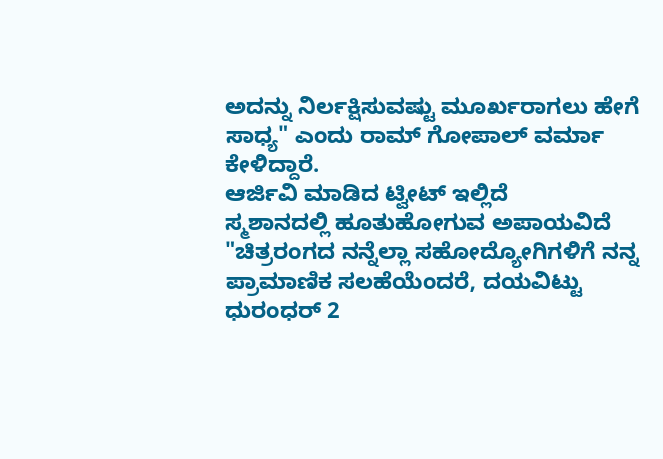ಅದನ್ನು ನಿರ್ಲಕ್ಷಿಸುವಷ್ಟು ಮೂರ್ಖರಾಗಲು ಹೇಗೆ ಸಾಧ್ಯ" ಎಂದು ರಾಮ್ ಗೋಪಾಲ್ ವರ್ಮಾ ಕೇಳಿದ್ದಾರೆ.
ಆರ್ಜಿವಿ ಮಾಡಿದ ಟ್ವೀಟ್ ಇಲ್ಲಿದೆ
ಸ್ಮಶಾನದಲ್ಲಿ ಹೂತುಹೋಗುವ ಅಪಾಯವಿದೆ
"ಚಿತ್ರರಂಗದ ನನ್ನೆಲ್ಲಾ ಸಹೋದ್ಯೋಗಿಗಳಿಗೆ ನನ್ನ ಪ್ರಾಮಾಣಿಕ ಸಲಹೆಯೆಂದರೆ, ದಯವಿಟ್ಟು ಧುರಂಧರ್ 2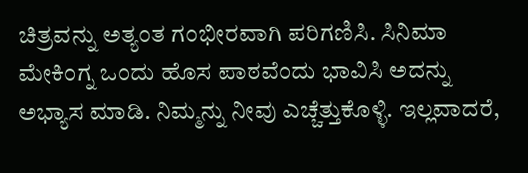ಚಿತ್ರವನ್ನು ಅತ್ಯಂತ ಗಂಭೀರವಾಗಿ ಪರಿಗಣಿಸಿ. ಸಿನಿಮಾ ಮೇಕಿಂಗ್ನ ಒಂದು ಹೊಸ ಪಾಠವೆಂದು ಭಾವಿಸಿ ಅದನ್ನು ಅಭ್ಯಾಸ ಮಾಡಿ. ನಿಮ್ಮನ್ನು ನೀವು ಎಚ್ಚೆತ್ತುಕೊಳ್ಳಿ. ಇಲ್ಲವಾದರೆ,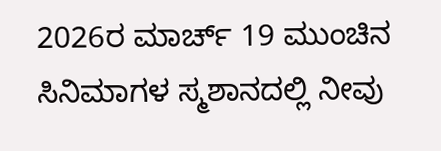2026ರ ಮಾರ್ಚ್ 19 ಮುಂಚಿನ ಸಿನಿಮಾಗಳ ಸ್ಮಶಾನದಲ್ಲಿ ನೀವು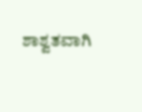ಶಾಶ್ವತವಾಗಿ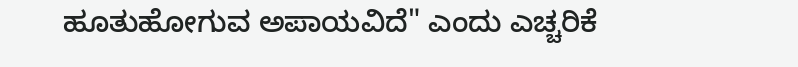ಹೂತುಹೋಗುವ ಅಪಾಯವಿದೆ" ಎಂದು ಎಚ್ಚರಿಕೆ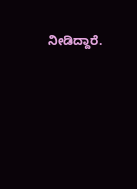ನೀಡಿದ್ದಾರೆ.